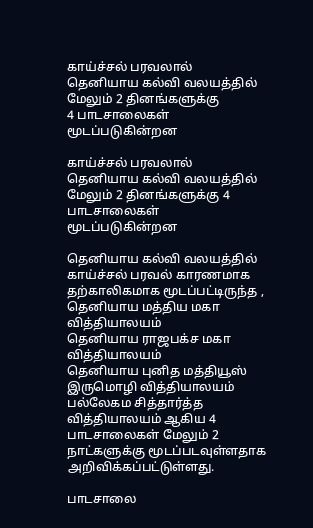காய்ச்சல் பரவலால் தெனியாய கல்வி வலயத்தில் மேலும் 2 தினங்களுக்கு                    4 பாடசாலைகள் மூடப்படுகின்றன

காய்ச்சல் பரவலால் தெனியாய கல்வி வலயத்தில் மேலும் 2 தினங்களுக்கு 4 பாடசாலைகள் மூடப்படுகின்றன

தெனியாய கல்வி வலயத்தில் காய்ச்சல் பரவல் காரணமாக தற்காலிகமாக மூடப்பட்டிருந்த ,
தெனியாய மத்திய மகா வித்தியாலயம்
தெனியாய ராஜபக்ச மகா வித்தியாலயம்
தெனியாய புனித மத்தியூஸ் இருமொழி வித்தியாலயம்
பல்லேகம சித்தார்த்த வித்தியாலயம் ஆகிய 4 பாடசாலைகள் மேலும் 2 நாட்களுக்கு மூடப்படவுள்ளதாக அறிவிக்கப்பட்டுள்ளது.

பாடசாலை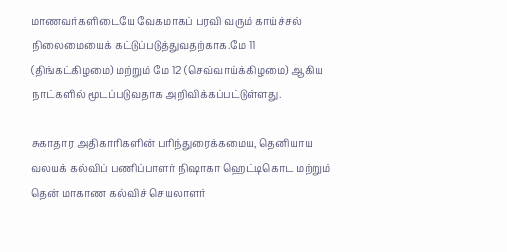மாணவர்களிடையே வேகமாகப் பரவி வரும் காய்ச்சல் நிலைமையைக் கட்டுப்படுத்துவதற்காக.மே 11 (திங்கட்கிழமை) மற்றும் மே 12 (செவ்வாய்க்கிழமை) ஆகிய நாட்களில் மூடப்படுவதாக அறிவிக்கப்பட்டுள்ளது.

சுகாதார அதிகாரிகளின் பரிந்துரைக்கமைய, தெனியாய வலயக் கல்விப் பணிப்பாளர் நிஷாகா ஹெட்டிகொட மற்றும் தென் மாகாண கல்விச் செயலாளர்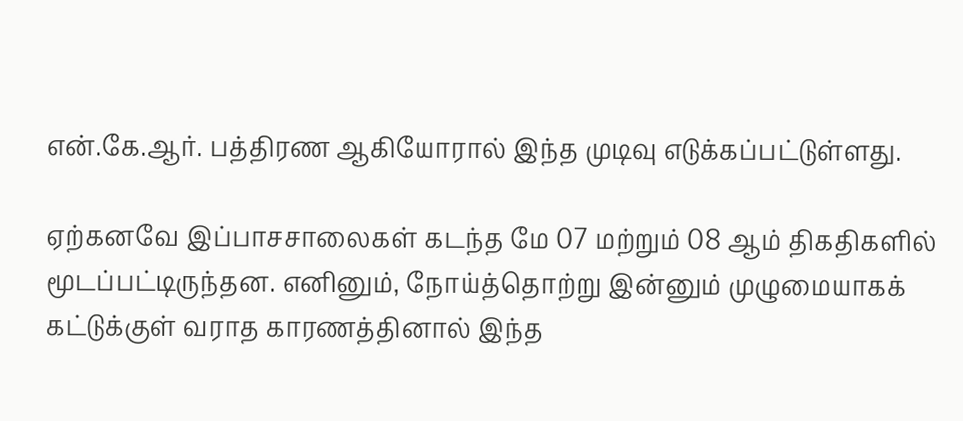என்.கே.ஆர். பத்திரண ஆகியோரால் இந்த முடிவு எடுக்கப்பட்டுள்ளது.

ஏற்கனவே இப்பாசசாலைகள் கடந்த மே 07 மற்றும் 08 ஆம் திகதிகளில் மூடப்பட்டிருந்தன. எனினும், நோய்த்தொற்று இன்னும் முழுமையாகக் கட்டுக்குள் வராத காரணத்தினால் இந்த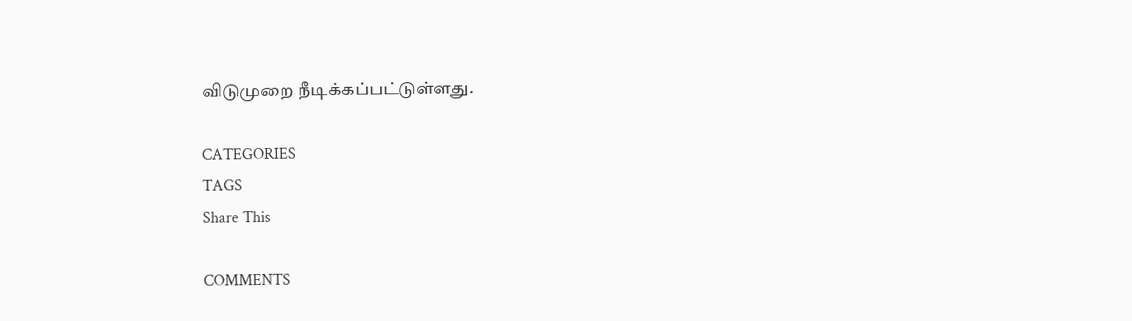விடுமுறை நீடிக்கப்பட்டுள்ளது.

CATEGORIES
TAGS
Share This

COMMENTS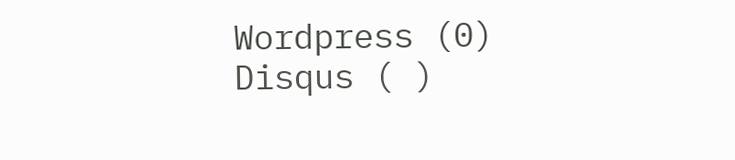Wordpress (0)
Disqus ( )